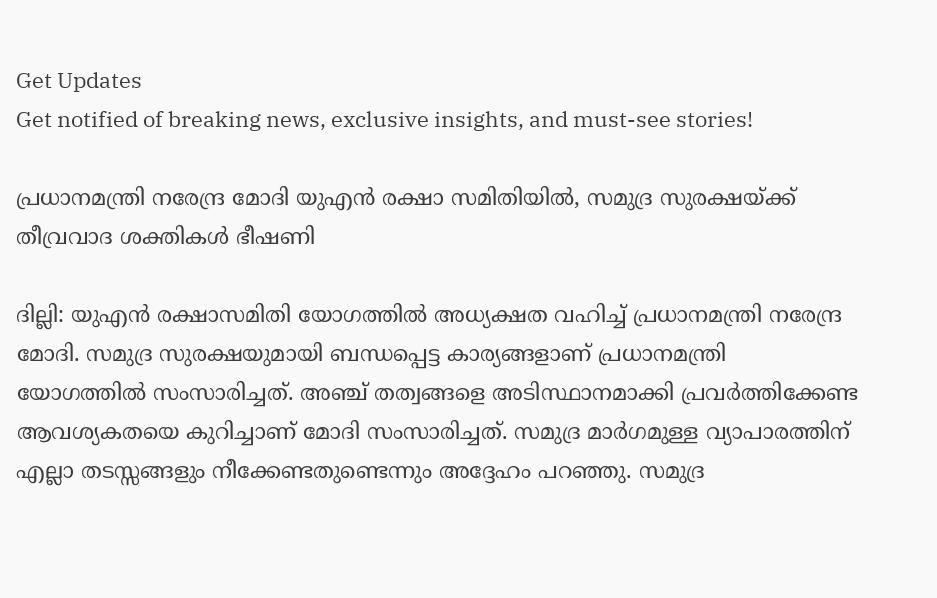Get Updates
Get notified of breaking news, exclusive insights, and must-see stories!

പ്രധാനമന്ത്രി നരേന്ദ്ര മോദി യുഎന്‍ രക്ഷാ സമിതിയില്‍, സമുദ്ര സുരക്ഷയ്ക്ക് തീവ്രവാദ ശക്തികള്‍ ഭീഷണി

ദില്ലി: യുഎന്‍ രക്ഷാസമിതി യോഗത്തില്‍ അധ്യക്ഷത വഹിച്ച് പ്രധാനമന്ത്രി നരേന്ദ്ര മോദി. സമുദ്ര സുരക്ഷയുമായി ബന്ധപ്പെട്ട കാര്യങ്ങളാണ് പ്രധാനമന്ത്രി യോഗത്തില്‍ സംസാരിച്ചത്. അഞ്ച് തത്വങ്ങളെ അടിസ്ഥാനമാക്കി പ്രവര്‍ത്തിക്കേണ്ട ആവശ്യകതയെ കുറിച്ചാണ് മോദി സംസാരിച്ചത്. സമുദ്ര മാര്‍ഗമുള്ള വ്യാപാരത്തിന് എല്ലാ തടസ്സങ്ങളും നീക്കേണ്ടതുണ്ടെന്നും അദ്ദേഹം പറഞ്ഞു. സമുദ്ര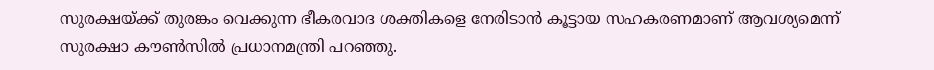സുരക്ഷയ്ക്ക് തുരങ്കം വെക്കുന്ന ഭീകരവാദ ശക്തികളെ നേരിടാന്‍ കൂട്ടായ സഹകരണമാണ് ആവശ്യമെന്ന് സുരക്ഷാ കൗണ്‍സില്‍ പ്രധാനമന്ത്രി പറഞ്ഞു.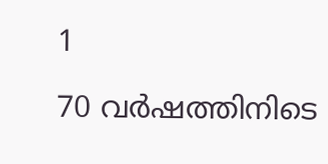1

70 വര്‍ഷത്തിനിടെ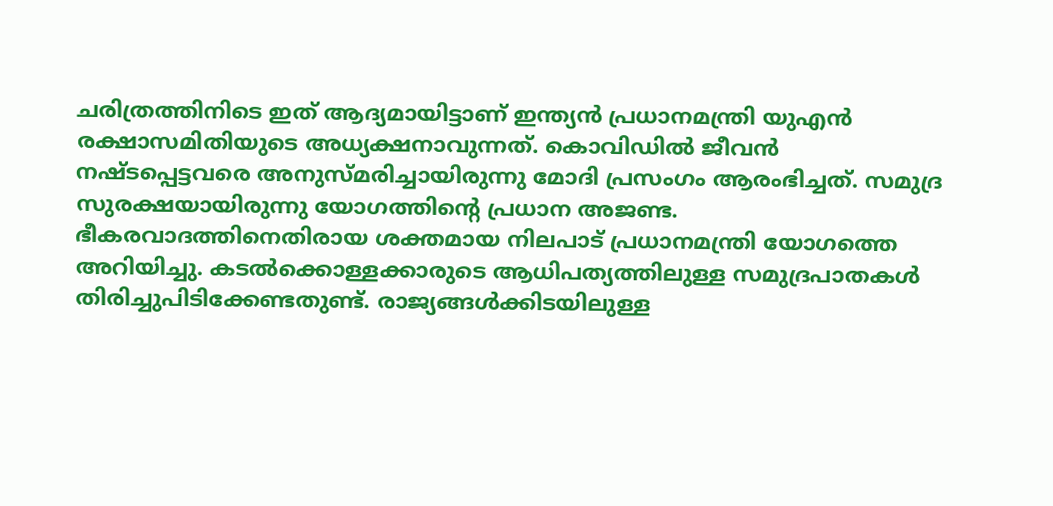ചരിത്രത്തിനിടെ ഇത് ആദ്യമായിട്ടാണ് ഇന്ത്യന്‍ പ്രധാനമന്ത്രി യുഎന്‍ രക്ഷാസമിതിയുടെ അധ്യക്ഷനാവുന്നത്. കൊവിഡില്‍ ജീവന്‍ നഷ്ടപ്പെട്ടവരെ അനുസ്മരിച്ചായിരുന്നു മോദി പ്രസംഗം ആരംഭിച്ചത്. സമുദ്ര സുരക്ഷയായിരുന്നു യോഗത്തിന്റെ പ്രധാന അജണ്ട. ഭീകരവാദത്തിനെതിരായ ശക്തമായ നിലപാട് പ്രധാനമന്ത്രി യോഗത്തെ അറിയിച്ചു. കടല്‍ക്കൊള്ളക്കാരുടെ ആധിപത്യത്തിലുള്ള സമുദ്രപാതകള്‍ തിരിച്ചുപിടിക്കേണ്ടതുണ്ട്. രാജ്യങ്ങള്‍ക്കിടയിലുള്ള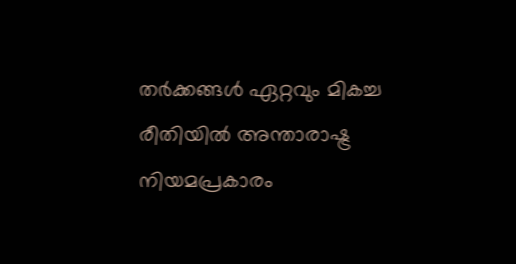തര്‍ക്കങ്ങള്‍ ഏറ്റവും മികച്ച രീതിയില്‍ അന്താരാഷ്ട്ര നിയമപ്രകാരം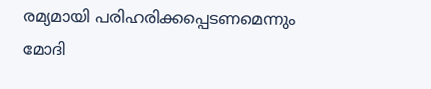രമ്യമായി പരിഹരിക്കപ്പെടണമെന്നും മോദി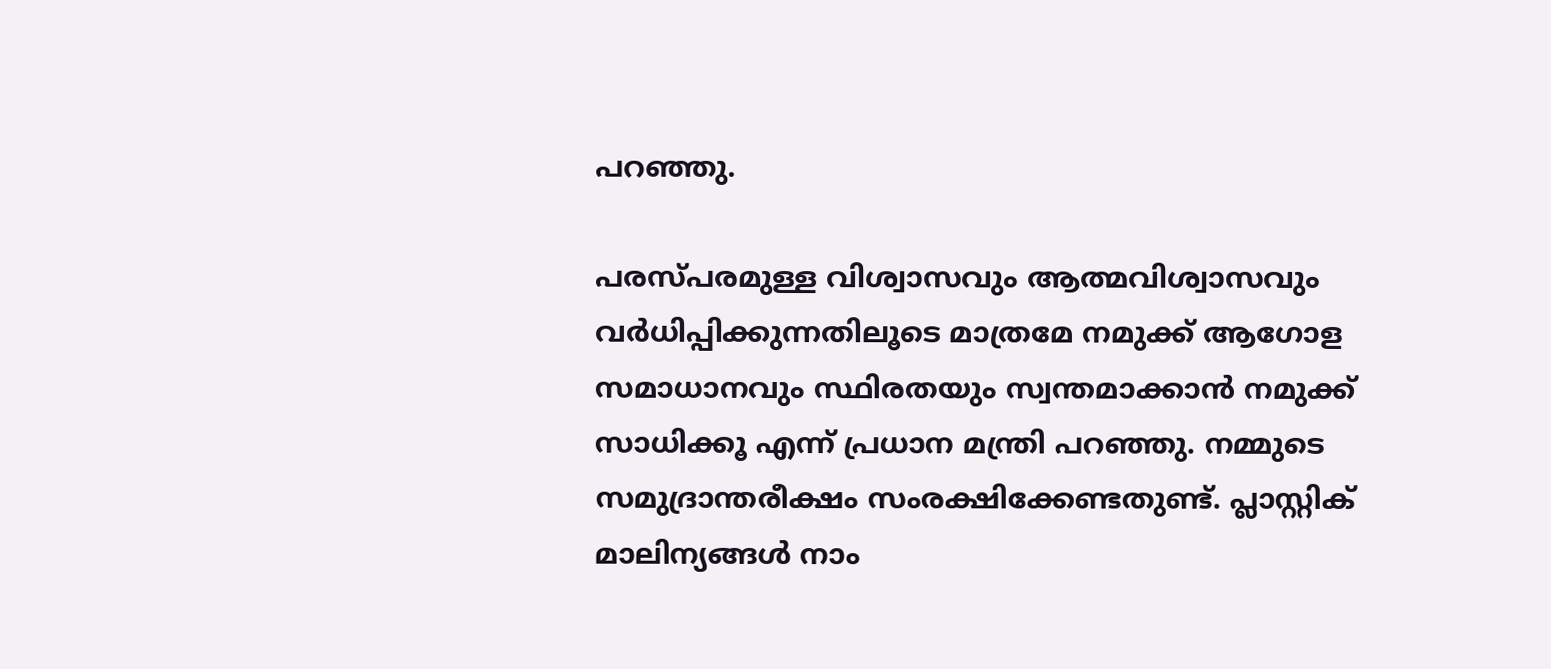പറഞ്ഞു.

പരസ്പരമുള്ള വിശ്വാസവും ആത്മവിശ്വാസവും വര്‍ധിപ്പിക്കുന്നതിലൂടെ മാത്രമേ നമുക്ക് ആഗോള സമാധാനവും സ്ഥിരതയും സ്വന്തമാക്കാന്‍ നമുക്ക് സാധിക്കൂ എന്ന് പ്രധാന മന്ത്രി പറഞ്ഞു. നമ്മുടെ സമുദ്രാന്തരീക്ഷം സംരക്ഷിക്കേണ്ടതുണ്ട്. പ്ലാസ്റ്റിക് മാലിന്യങ്ങള്‍ നാം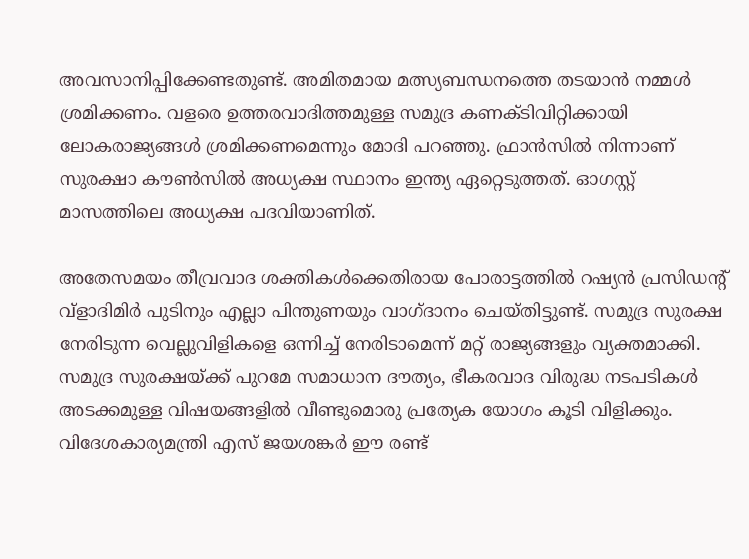അവസാനിപ്പിക്കേണ്ടതുണ്ട്. അമിതമായ മത്സ്യബന്ധനത്തെ തടയാന്‍ നമ്മള്‍ ശ്രമിക്കണം. വളരെ ഉത്തരവാദിത്തമുള്ള സമുദ്ര കണക്ടിവിറ്റിക്കായി ലോകരാജ്യങ്ങള്‍ ശ്രമിക്കണമെന്നും മോദി പറഞ്ഞു. ഫ്രാന്‍സില്‍ നിന്നാണ് സുരക്ഷാ കൗണ്‍സില്‍ അധ്യക്ഷ സ്ഥാനം ഇന്ത്യ ഏറ്റെടുത്തത്. ഓഗസ്റ്റ് മാസത്തിലെ അധ്യക്ഷ പദവിയാണിത്.

അതേസമയം തീവ്രവാദ ശക്തികള്‍ക്കെതിരായ പോരാട്ടത്തില്‍ റഷ്യന്‍ പ്രസിഡന്റ് വ്‌ളാദിമിര്‍ പുടിനും എല്ലാ പിന്തുണയും വാഗ്ദാനം ചെയ്തിട്ടുണ്ട്. സമുദ്ര സുരക്ഷ നേരിടുന്ന വെല്ലുവിളികളെ ഒന്നിച്ച് നേരിടാമെന്ന് മറ്റ് രാജ്യങ്ങളും വ്യക്തമാക്കി. സമുദ്ര സുരക്ഷയ്ക്ക് പുറമേ സമാധാന ദൗത്യം, ഭീകരവാദ വിരുദ്ധ നടപടികള്‍ അടക്കമുള്ള വിഷയങ്ങളില്‍ വീണ്ടുമൊരു പ്രത്യേക യോഗം കൂടി വിളിക്കും. വിദേശകാര്യമന്ത്രി എസ് ജയശങ്കര്‍ ഈ രണ്ട്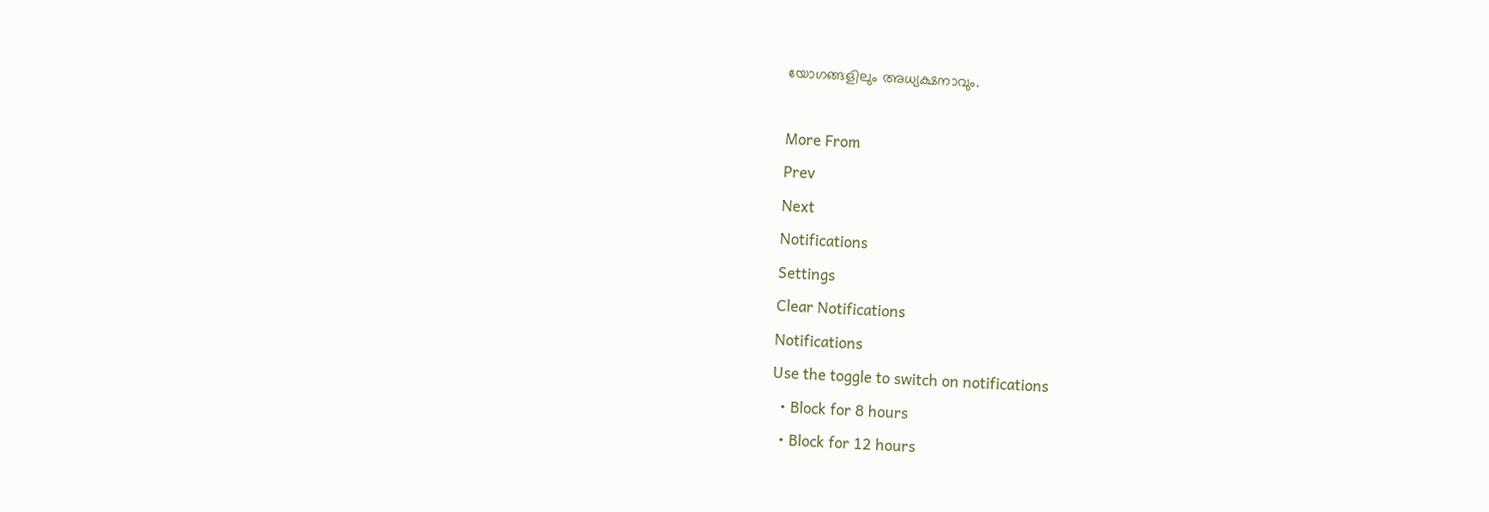യോഗങ്ങളിലും അധ്യക്ഷനാവും.

More From
Prev
Next
Notifications
Settings
Clear Notifications
Notifications
Use the toggle to switch on notifications
  • Block for 8 hours
  • Block for 12 hours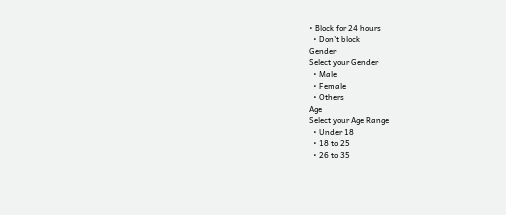• Block for 24 hours
  • Don't block
Gender
Select your Gender
  • Male
  • Female
  • Others
Age
Select your Age Range
  • Under 18
  • 18 to 25
  • 26 to 35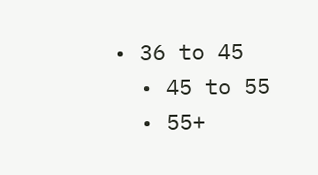• 36 to 45
  • 45 to 55
  • 55+